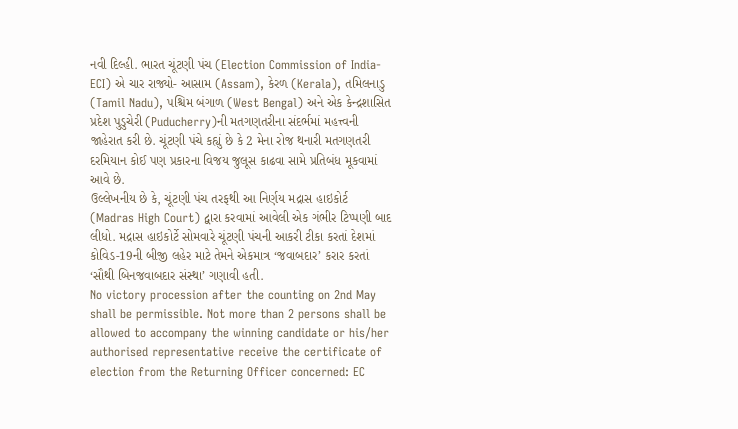નવી દિલ્હી. ભારત ચૂંટણી પંચ (Election Commission of India- ECI) એ ચાર રાજ્યો- આસામ (Assam), કેરળ (Kerala), તમિલનાડુ (Tamil Nadu), પશ્ચિમ બંગાળ (West Bengal) અને એક કેન્દ્રશાસિત પ્રદેશ પુડુચેરી (Puducherry)ની મતગણતરીના સંદર્ભમાં મહત્ત્વની જાહેરાત કરી છે. ચૂંટણી પંચે કહ્યું છે કે 2 મેના રોજ થનારી મતગણતરી દરમિયાન કોઈ પણ પ્રકારના વિજય જુલૂસ કાઢવા સામે પ્રતિબંધ મૂકવામાં આવે છે.
ઉલ્લેખનીય છે કે, ચૂંટણી પંચ તરફથી આ નિર્ણય મદ્રાસ હાઇકોર્ટ (Madras High Court) દ્વારા કરવામાં આવેલી એક ગંભીર ટિપ્પણી બાદ લીધો. મદ્રાસ હાઇકોર્ટે સોમવારે ચૂંટણી પંચની આકરી ટીકા કરતાં દેશમાં કોવિડ-19ની બીજી લહેર માટે તેમને એકમાત્ર ‘જવાબદાર’ કરાર કરતાં ‘સૌથી બિનજવાબદાર સંસ્થા’ ગણાવી હતી.
No victory procession after the counting on 2nd May shall be permissible. Not more than 2 persons shall be allowed to accompany the winning candidate or his/her authorised representative receive the certificate of election from the Returning Officer concerned: EC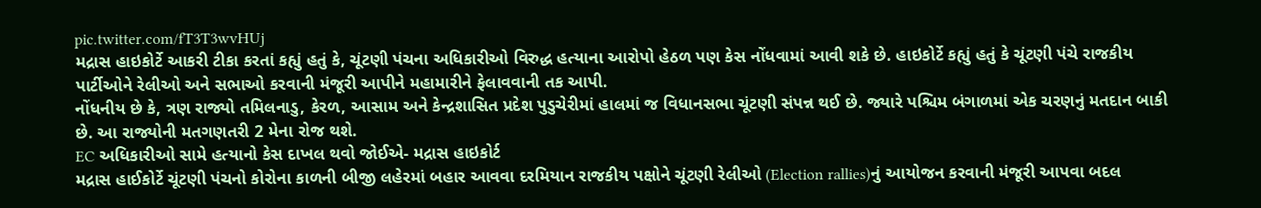pic.twitter.com/fT3T3wvHUj
મદ્રાસ હાઇકોર્ટે આકરી ટીકા કરતાં કહ્યું હતું કે, ચૂંટણી પંચના અધિકારીઓ વિરુદ્ધ હત્યાના આરોપો હેઠળ પણ કેસ નોંધવામાં આવી શકે છે. હાઇકોર્ટે કહ્યું હતું કે ચૂંટણી પંચે રાજકીય પાર્ટીઓને રેલીઓ અને સભાઓ કરવાની મંજૂરી આપીને મહામારીને ફેલાવવાની તક આપી.
નોંધનીય છે કે, ત્રણ રાજ્યો તમિલનાડુ, કેરળ, આસામ અને કેન્દ્રશાસિત પ્રદેશ પુડુચેરીમાં હાલમાં જ વિધાનસભા ચૂંટણી સંપન્ન થઈ છે. જ્યારે પશ્ચિમ બંગાળમાં એક ચરણનું મતદાન બાકી છે. આ રાજ્યોની મતગણતરી 2 મેના રોજ થશે.
EC અધિકારીઓ સામે હત્યાનો કેસ દાખલ થવો જોઈએ- મદ્રાસ હાઇકોર્ટ
મદ્રાસ હાઈકોર્ટે ચૂંટણી પંચનો કોરોના કાળની બીજી લહેરમાં બહાર આવવા દરમિયાન રાજકીય પક્ષોને ચૂંટણી રેલીઓ (Election rallies)નું આયોજન કરવાની મંજૂરી આપવા બદલ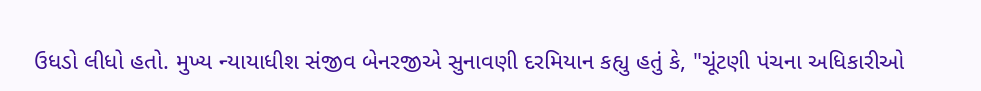ઉધડો લીધો હતો. મુખ્ય ન્યાયાધીશ સંજીવ બેનરજીએ સુનાવણી દરમિયાન કહ્યુ હતું કે, "ચૂંટણી પંચના અધિકારીઓ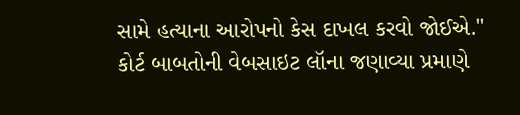સામે હત્યાના આરોપનો કેસ દાખલ કરવો જોઈએ." કોર્ટ બાબતોની વેબસાઇટ લૉના જણાવ્યા પ્રમાણે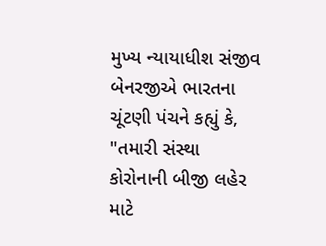મુખ્ય ન્યાયાધીશ સંજીવ બેનરજીએ ભારતના ચૂંટણી પંચને કહ્યું કે, "તમારી સંસ્થા કોરોનાની બીજી લહેર માટે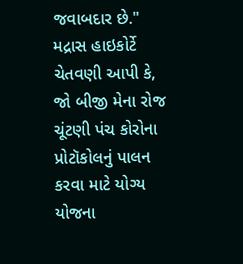જવાબદાર છે." મદ્રાસ હાઇકોર્ટે ચેતવણી આપી કે, જો બીજી મેના રોજ ચૂંટણી પંચ કોરોના પ્રોટૉકોલનું પાલન કરવા માટે યોગ્ય યોજના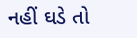નહીં ઘડે તો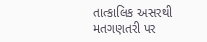તાત્કાલિક અસરથી મતગણતરી પર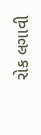રોક લગાવી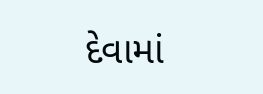દેવામાં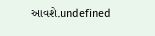આવશે.undefined